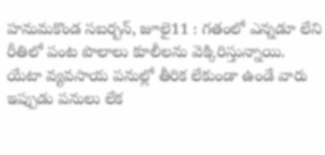హనుమకొండ సబర్బన్, జూలై11 : గతంలో ఎన్నడూ లేని రీతిలో పంట పొలాలు కూలీలను వెక్కిరిస్తున్నాయి. యేటా వ్యవసాయ పనుల్లో తీరిక లేకుండా ఉండే వారు ఇప్పుడు పనులు లేక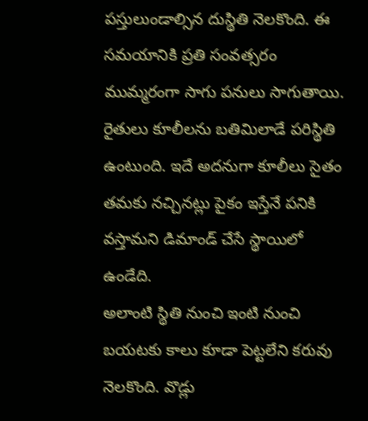పస్తులుండాల్సిన దుస్థితి నెలకొంది. ఈ సమయానికి ప్రతి సంవత్సరం ముమ్మరంగా సాగు పనులు సాగుతాయి. రైతులు కూలీలను బతిమిలాడే పరిస్థితి ఉంటుంది. ఇదే అదనుగా కూలీలు సైతం తమకు నచ్చినట్లు పైకం ఇస్తేనే పనికి వస్తామని డిమాండ్ చేసే స్థాయిలో ఉండేది.
అలాంటి స్థితి నుంచి ఇంటి నుంచి బయటకు కాలు కూడా పెట్టలేని కరువు నెలకొంది. వొడ్లు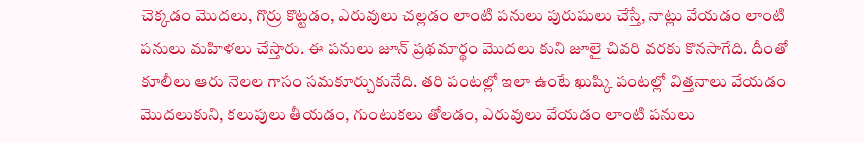చెక్కడం మొదలు, గొర్రు కొట్టడం, ఎరువులు చల్లడం లాంటి పనులు పురుషులు చేస్తే, నాట్లు వేయడం లాంటి పనులు మహిళలు చేస్తారు. ఈ పనులు జూన్ ప్రథమార్థం మొదలు కుని జూలై చివరి వరకు కొనసాగేది. దీంతో కూలీలు ఆరు నెలల గాసం సమకూర్చుకునేది. తరి పంటల్లో ఇలా ఉంటే ఖుష్కి పంటల్లో విత్తనాలు వేయడం మొదలుకుని, కలుపులు తీయడం, గుంటుకలు తోలడం, ఎరువులు వేయడం లాంటి పనులు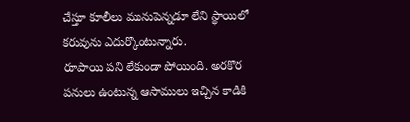చేస్తూ కూలీలు మునుపెన్నడూ లేని స్థాయిలో కరువును ఎదుర్కొంటున్నారు.
రూపాయి పని లేకుండా పోయింది. అరకొర పనులు ఉంటున్న ఆసాములు ఇచ్చిన కాడికి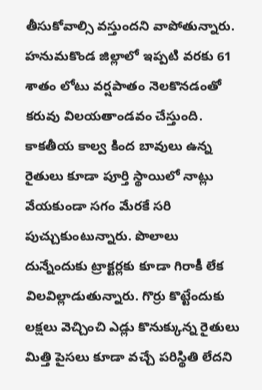తీసుకోవాల్సి వస్తుందని వాపోతున్నారు. హనుమకొండ జిల్లాలో ఇప్పటి వరకు 61 శాతం లోటు వర్షపాతం నెలకొనడంతో కరువు విలయతాండవం చేస్తుంది. కాకతీయ కాల్వ కింద బావులు ఉన్న రైతులు కూడా పూర్తి స్థాయిలో నాట్లు వేయకుండా సగం మేరకే సరి పుచ్చుకుంటున్నారు. పొలాలు దున్నేందుకు ట్రాక్టర్లకు కూడా గిరాకీ లేక విలవిల్లాడుతున్నారు. గొర్రు కొట్టేందుకు లక్షలు వెచ్చించి ఎడ్లు కొనుక్కున్న రైతులు మిత్తి పైసలు కూడా వచ్చే పరిస్థితి లేదని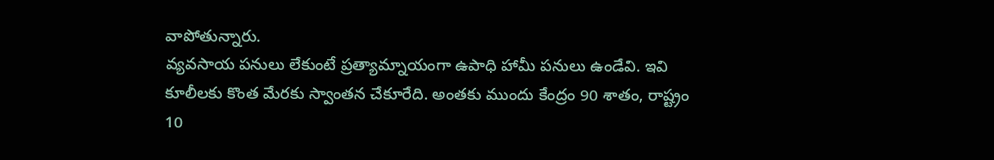వాపోతున్నారు.
వ్యవసాయ పనులు లేకుంటే ప్రత్యామ్నాయంగా ఉపాధి హామీ పనులు ఉండేవి. ఇవి కూలీలకు కొంత మేరకు స్వాంతన చేకూరేది. అంతకు ముందు కేంద్రం 90 శాతం, రాష్ట్రం 10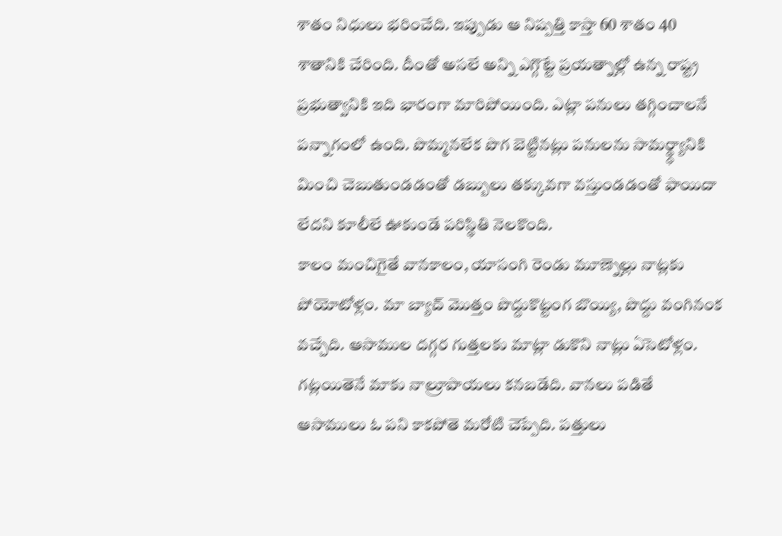శాతం నిధులు భరించేది. ఇప్పుడు ఆ నిష్పత్తి కాస్తా 60 శాతం 40 శాతానికి చేరింది. దీంతో అసలే అన్ని ఎగ్గొట్టే ప్రయత్నాల్లో ఉన్న రాష్ట్ర ప్రభుత్వానికి ఇది భారంగా మారిపోయింది. ఎట్లా పనులు తగ్గించాలనే పన్నాగంలో ఉంది. పొమ్మనలేక పొగ బెట్టినట్లు పనులను సామర్థ్ధ్యానికి మించి చెబుతుండడంతో డబ్బులు తక్కువగా వస్తుండడంతో ఫాయిదా లేదని కూలీలే ఊకుండే పరిస్థితి నెలకొంది.
కాలం మంచిగైతే వానకాలం, యాసంగి రెండు మూణ్నెల్లు నాట్లకు పోయోటోళ్లం. మా బ్యాచ్ మొత్తం పొద్దుకొట్టంగ బొయ్యి, పొద్దు వంగినంక వచ్చేది. ఆసాముల దగ్గర గుత్తలకు మాట్లా డుకొని నాట్లు ఏసెటోళ్లం. గట్లయితెనే మాకు నాల్రూపాయలు కనబడేది. వానలు పడితే ఆసాములు ఓ పని కాకపోతె మరోటి చెప్పేది. పత్తులు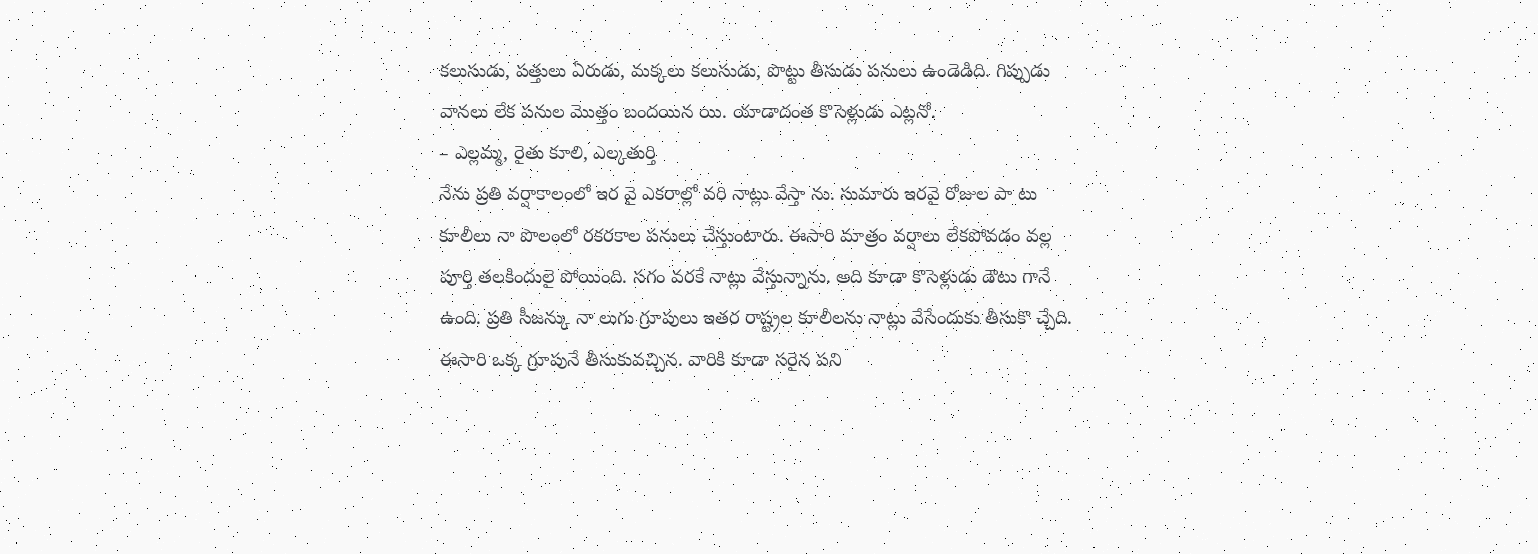కలుసుడు, పత్తులు ఏరుడు, మక్కలు కలుసుడు, పొట్టు తీసుడు పనులు ఉండెడిది. గిప్పుడు వానలు లేక పనుల మొత్తం బందయిన యి. యాడాదంత కొసెళ్లుడు ఎట్లనో.
– ఎల్లమ్మ, రైతు కూలి, ఎల్కతుర్తి
నేను ప్రతి వర్షాకాలంలో ఇర వై ఎకరాల్లో వరి నాట్లు వేస్తా ను. సుమారు ఇరవై రోజుల పా టు కూలీలు నా పొలంలో రకరకాల పనులు చేస్తుంటారు. ఈసారి మాత్రం వర్షాలు లేకపోవడం వల్ల పూర్తి తలకిందులై పోయింది. సగం వరకే నాట్లు వేస్తున్నాను. అది కూడా కొసెళ్లుడు డౌటు గానే ఉంది. ప్రతి సీజన్కు నా లుగు గ్రూపులు ఇతర రాష్ట్రల కూలీలను నాట్లు వేసేందుకు తీసుకొ చ్చేది. ఈసారి ఒక్క గ్రూపునే తీసుకువచ్చిన. వారికి కూడా సరైన పని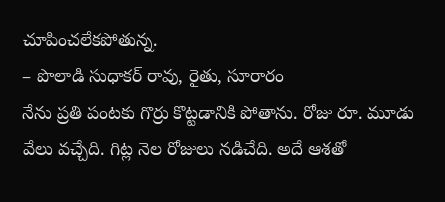చూపించలేకపోతున్న.
– పొలాడి సుధాకర్ రావు, రైతు, సూరారం
నేను ప్రతి పంటకు గొర్రు కొట్టడానికి పోతాను. రోజు రూ. మూడు వేలు వచ్చేది. గిట్ల నెల రోజులు నడిచేది. అదే ఆశతో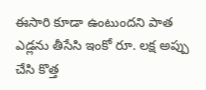ఈసారి కూడా ఉంటుందని పాత ఎడ్లను తీసేసి ఇంకో రూ. లక్ష అప్పు చేసి కొత్త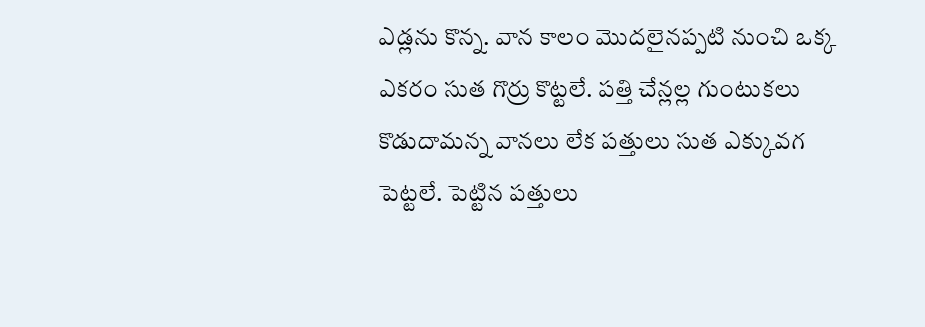ఎడ్లను కొన్న. వాన కాలం మొదలైనప్పటి నుంచి ఒక్క ఎకరం సుత గొర్రు కొట్టలే. పత్తి చేన్లల్ల గుంటుకలు కొడుదామన్న వానలు లేక పత్తులు సుత ఎక్కువగ పెట్టలే. పెట్టిన పత్తులు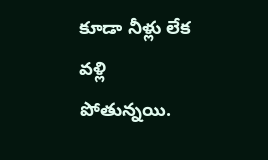కూడా నీళ్లు లేక వళ్లి పోతున్నయి.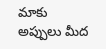మాకు అప్పులు మీద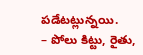పడేటట్లున్నయి.
– పోలు కిట్టు, రైతు,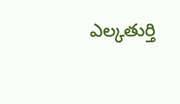ఎల్కతుర్తి